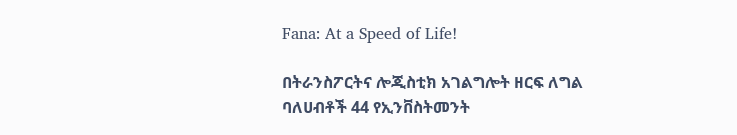Fana: At a Speed of Life!

በትራንስፖርትና ሎጂስቲክ አገልግሎት ዘርፍ ለግል ባለሀብቶች 44 የኢንቨስትመንት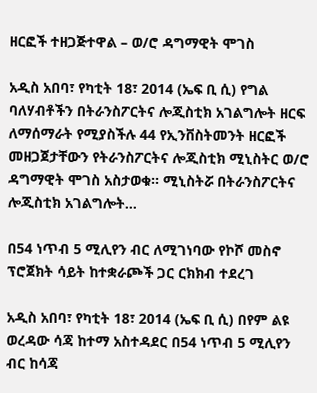ዘርፎች ተዘጋጅተዋል – ወ/ሮ ዳግማዊት ሞገስ

አዲስ አበባ፣ የካቲት 18፣ 2014 (ኤፍ ቢ ሲ) የግል ባለሃብቶችን በትራንስፖርትና ሎጂስቲክ አገልግሎት ዘርፍ ለማሰማራት የሚያስችሉ 44 የኢንቨስትመንት ዘርፎች መዘጋጀታቸውን የትራንስፖርትና ሎጂስቲክ ሚኒስትር ወ/ሮ ዳግማዊት ሞገስ አስታወቁ። ሚኒስትሯ በትራንስፖርትና ሎጂስቲክ አገልግሎት…

በ54 ነጥብ 5 ሚሊየን ብር ለሚገነባው የኮሾ መስኖ ፕሮጀክት ሳይት ከተቋራጮች ጋር ርክክብ ተደረገ

አዲስ አበባ፣ የካቲት 18፣ 2014 (ኤፍ ቢ ሲ) በየም ልዩ ወረዳው ሳጃ ከተማ አስተዳደር በ54 ነጥብ 5 ሚሊየን ብር ከሳጃ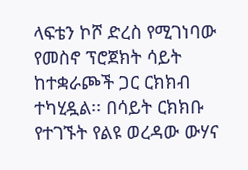ላፍቴን ኮሾ ድረስ የሚገነባው የመስኖ ፕሮጀክት ሳይት ከተቋራጮች ጋር ርክክብ ተካሂዷል፡፡ በሳይት ርክክቡ የተገኙት የልዩ ወረዳው ውሃና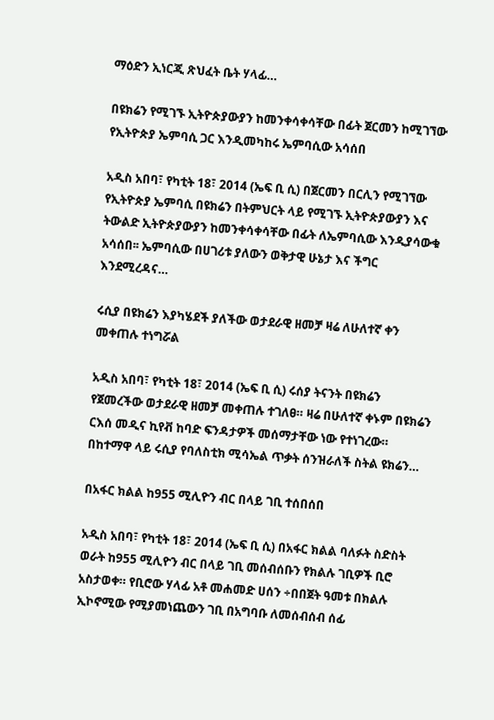ማዕድን ኢነርጂ ጽህፈት ቤት ሃላፊ…

በዩክሬን የሚገኙ ኢትዮጵያውያን ከመንቀሳቀሳቸው በፊት ጀርመን ከሚገኘው የኢትዮጵያ ኤምባሲ ጋር እንዲመካከሩ ኤምባሲው አሳሰበ

አዲስ አበባ፣ የካቲት 18፣ 2014 (ኤፍ ቢ ሲ) በጀርመን በርሊን የሚገኘው የኢትዮጵያ ኤምባሲ በዩክሬን በትምህርት ላይ የሚገኙ ኢትዮጵያውያን እና ትውልድ ኢትዮጵያውያን ከመንቀሳቀሳቸው በፊት ለኤምባሲው እንዲያሳውቁ አሳሰበ፡፡ ኤምባሲው በሀገሪቱ ያለውን ወቅታዊ ሁኔታ እና ችግር እንደሚረዳና…

ሩሲያ በዩክሬን እያካሄደች ያለችው ወታደራዊ ዘመቻ ዛሬ ለሁለተኛ ቀን መቀጠሉ ተነግሯል

አዲስ አበባ፣ የካቲት 18፣ 2014 (ኤፍ ቢ ሲ) ሩሰያ ትናንት በዩክሬን የጀመረችው ወታደራዊ ዘመቻ መቀጠሉ ተገለፀ። ዛሬ በሁለተኛ ቀኑም በዩክሬን ርእሰ መዲና ኪየቭ ከባድ ፍንዳታዎች መሰማታቸው ነው የተነገረው። በከተማዋ ላይ ሩሲያ የባለስቲክ ሚሳኤል ጥቃት ሰንዝራለች ስትል ዩክሬን…

በአፋር ክልል ከ955 ሚሊዮን ብር በላይ ገቢ ተሰበሰበ

አዲስ አበባ፣ የካቲት 18፣ 2014 (ኤፍ ቢ ሲ) በአፋር ክልል ባለፉት ስድስት ወራት ከ955 ሚሊዮን ብር በላይ ገቢ መሰብሰቡን የክልሉ ገቢዎች ቢሮ አስታወቀ። የቢሮው ሃላፊ አቶ መሐመድ ሀሰን ÷በበጀት ዓመቱ በክልሉ ኢኮኖሚው የሚያመነጨውን ገቢ በአግባቡ ለመሰብሰብ ሰፊ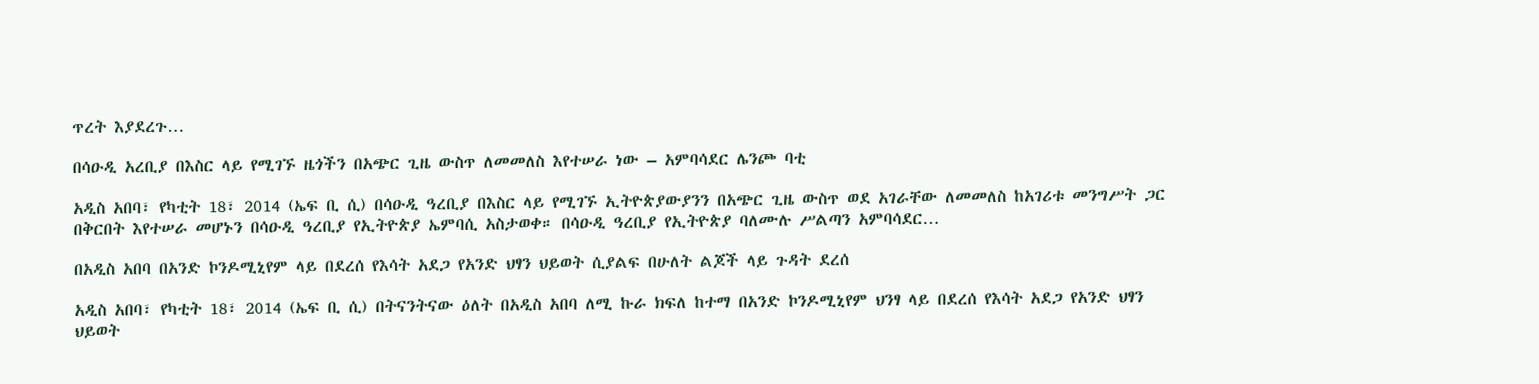ጥረት እያደረጉ…

በሳዑዲ አረቢያ በእስር ላይ የሚገኙ ዜጎችን በአጭር ጊዜ ውስጥ ለመመለስ እየተሠራ ነው – አምባሳደር ሌንጮ ባቲ

አዲስ አበባ፣ የካቲት 18፣ 2014 (ኤፍ ቢ ሲ) በሳዑዲ ዓረቢያ በእስር ላይ የሚገኙ ኢትዮጵያውያንን በአጭር ጊዜ ውስጥ ወደ አገራቸው ለመመለስ ከአገሪቱ መንግሥት ጋር በቅርበት እየተሠራ መሆኑን በሳዑዲ ዓረቢያ የኢትዮጵያ ኤምባሲ አስታወቀ። በሳዑዲ ዓረቢያ የኢትዮጵያ ባለሙሉ ሥልጣን አምባሳደር…

በአዲስ አበባ በአንድ ኮንዶሚኒየም ላይ በደረሰ የእሳት አደጋ የአንድ ህፃን ህይወት ሲያልፍ በሁለት ልጆች ላይ ጉዳት ደረሰ

አዲስ አበባ፣ የካቲት 18፣ 2014 (ኤፍ ቢ ሲ) በትናንትናው ዕለት በአዲስ አበባ ለሚ ኩራ ክፍለ ከተማ በአንድ ኮንዶሚኒየም ህንፃ ላይ በደረሰ የእሳት አደጋ የአንድ ህፃን ህይወት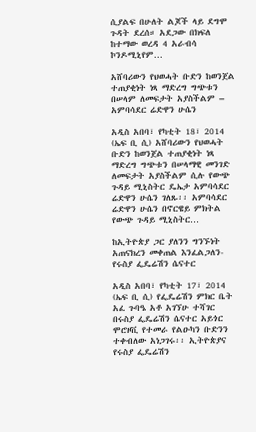ሲያልፍ በሁለት ልጆች ላይ ደግሞ ጉዳት ደረሰ። አደጋው በክፍለ ከተማው ወረዳ 4 አራብሳ ኮንዶሚኒየም…

አሸባሪውን የህወሓት ቡድን ከወንጀል ተጠያቂነት ነጻ ማድረግ ግጭቱን በሠላም ለመፍታት አያስችልም – አምባሳደር ሬድዋን ሁሴን

አዲስ አበባ፣ የካቲት 18፣ 2014 (ኤፍ ቢ ሲ) አሸባሪውን የህወሓት ቡድን ከወንጀል ተጠያቂነት ነጻ ማድረግ ግጭቱን በሠላማዊ መንገድ ለመፍታት አያስችልም ሲሉ የውጭ ጉዳይ ሚኒስትር ዴኤታ አምባሳደር ሬድዋን ሁሴን ገለጹ፡፡ አምባሳደር ሬድዋን ሁሴን በኖርዌይ ምክትል የውጭ ጉዳይ ሚኒስትር…

ከኢትዮጵያ ጋር ያለንን ግንኙነት አጠናክረን መቀጠል እንፈልጋለን- የሩስያ ፌዴሬሽን ሴናተር

አዲስ አበባ፣ የካቲት 17፣ 2014 (ኤፍ ቢ ሲ) የፌዴሬሽን ምክር ቤት አፈ ጉባዔ አቶ አገኘሁ ተሻገር በሩስያ ፌዴሬሽን ሴናተር አይጎር ሞሮዞቪ የተመራ የልዑካን ቡድንን ተቀብለው አነጋገሩ፡፡ ኢትዮጵያና የሩስያ ፌዴሬሽን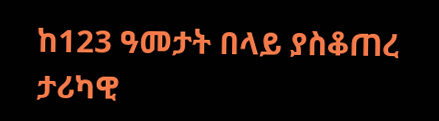ከ123 ዓመታት በላይ ያስቆጠረ ታሪካዊ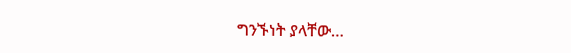ግንኙነት ያላቸው…